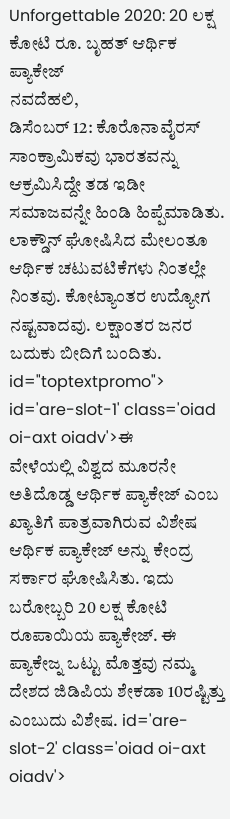Unforgettable 2020: 20 ಲಕ್ಷ ಕೋಟಿ ರೂ. ಬೃಹತ್ ಆರ್ಥಿಕ ಪ್ಯಾಕೇಜ್
ನವದೆಹಲಿ,
ಡಿಸೆಂಬರ್ 12: ಕೊರೊನಾವೈರಸ್ ಸಾಂಕ್ರಾಮಿಕವು ಭಾರತವನ್ನು ಆಕ್ರಮಿಸಿದ್ದೇ ತಡ ಇಡೀ ಸಮಾಜವನ್ನೇ ಹಿಂಡಿ ಹಿಪ್ಪೆಮಾಡಿತು. ಲಾಕ್ಡೌನ್ ಘೋಷಿಸಿದ ಮೇಲಂತೂ ಆರ್ಥಿಕ ಚಟುವಟಿಕೆಗಳು ನಿಂತಲ್ಲೇ ನಿಂತವು. ಕೋಟ್ಯಾಂತರ ಉದ್ಯೋಗ ನಷ್ಟವಾದವು. ಲಕ್ಷಾಂತರ ಜನರ ಬದುಕು ಬೀದಿಗೆ ಬಂದಿತು. id="toptextpromo"> id='are-slot-1' class='oiad oi-axt oiadv'>ಈ
ವೇಳೆಯಲ್ಲಿ ವಿಶ್ವದ ಮೂರನೇ ಅತಿದೊಡ್ಡ ಆರ್ಥಿಕ ಪ್ಯಾಕೇಜ್ ಎಂಬ ಖ್ಯಾತಿಗೆ ಪಾತ್ರವಾಗಿರುವ ವಿಶೇಷ ಆರ್ಥಿಕ ಪ್ಯಾಕೇಜ್ ಅನ್ನು ಕೇಂದ್ರ ಸರ್ಕಾರ ಘೋಷಿಸಿತು. ಇದು ಬರೋಬ್ಬರಿ 20 ಲಕ್ಷ ಕೋಟಿ ರೂಪಾಯಿಯ ಪ್ಯಾಕೇಜ್. ಈ ಪ್ಯಾಕೇಜ್ನ ಒಟ್ಟು ಮೊತ್ತವು ನಮ್ಮ ದೇಶದ ಜಿಡಿಪಿಯ ಶೇಕಡಾ 10ರಷ್ಟಿತ್ತು ಎಂಬುದು ವಿಶೇಷ. id='are-slot-2' class='oiad oi-axt oiadv'>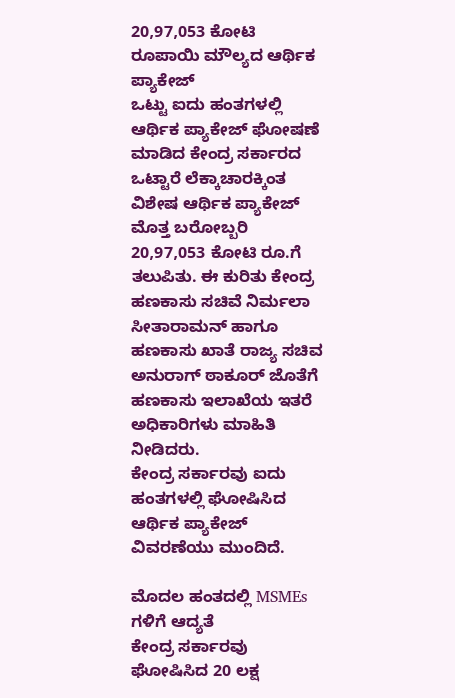20,97,053 ಕೋಟಿ ರೂಪಾಯಿ ಮೌಲ್ಯದ ಆರ್ಥಿಕ ಪ್ಯಾಕೇಜ್
ಒಟ್ಟು ಐದು ಹಂತಗಳಲ್ಲಿ ಆರ್ಥಿಕ ಪ್ಯಾಕೇಜ್ ಘೋಷಣೆ ಮಾಡಿದ ಕೇಂದ್ರ ಸರ್ಕಾರದ ಒಟ್ಟಾರೆ ಲೆಕ್ಕಾಚಾರಕ್ಕಿಂತ ವಿಶೇಷ ಆರ್ಥಿಕ ಪ್ಯಾಕೇಜ್ ಮೊತ್ತ ಬರೋಬ್ಬರಿ 20,97,053 ಕೋಟಿ ರೂ.ಗೆ ತಲುಪಿತು. ಈ ಕುರಿತು ಕೇಂದ್ರ ಹಣಕಾಸು ಸಚಿವೆ ನಿರ್ಮಲಾ ಸೀತಾರಾಮನ್ ಹಾಗೂ ಹಣಕಾಸು ಖಾತೆ ರಾಜ್ಯ ಸಚಿವ ಅನುರಾಗ್ ಠಾಕೂರ್ ಜೊತೆಗೆ ಹಣಕಾಸು ಇಲಾಖೆಯ ಇತರೆ ಅಧಿಕಾರಿಗಳು ಮಾಹಿತಿ ನೀಡಿದರು.
ಕೇಂದ್ರ ಸರ್ಕಾರವು ಐದು ಹಂತಗಳಲ್ಲಿ ಘೋಷಿಸಿದ ಆರ್ಥಿಕ ಪ್ಯಾಕೇಜ್ ವಿವರಣೆಯು ಮುಂದಿದೆ.

ಮೊದಲ ಹಂತದಲ್ಲಿ MSMEs ಗಳಿಗೆ ಆದ್ಯತೆ
ಕೇಂದ್ರ ಸರ್ಕಾರವು ಘೋಷಿಸಿದ 20 ಲಕ್ಷ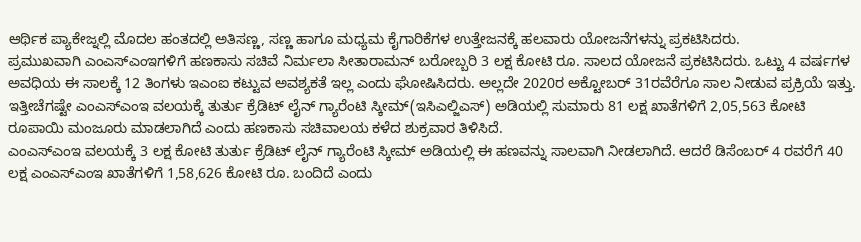ಆರ್ಥಿಕ ಪ್ಯಾಕೇಜ್ನಲ್ಲಿ ಮೊದಲ ಹಂತದಲ್ಲಿ ಅತಿಸಣ್ಣ, ಸಣ್ಣ ಹಾಗೂ ಮಧ್ಯಮ ಕೈಗಾರಿಕೆಗಳ ಉತ್ತೇಜನಕ್ಕೆ ಹಲವಾರು ಯೋಜನೆಗಳನ್ನು ಪ್ರಕಟಿಸಿದರು.
ಪ್ರಮುಖವಾಗಿ ಎಂಎಸ್ಎಂಇಗಳಿಗೆ ಹಣಕಾಸು ಸಚಿವೆ ನಿರ್ಮಲಾ ಸೀತಾರಾಮನ್ ಬರೋಬ್ಬರಿ 3 ಲಕ್ಷ ಕೋಟಿ ರೂ. ಸಾಲದ ಯೋಜನೆ ಪ್ರಕಟಿಸಿದರು. ಒಟ್ಟು 4 ವರ್ಷಗಳ ಅವಧಿಯ ಈ ಸಾಲಕ್ಕೆ 12 ತಿಂಗಳು ಇಎಂಐ ಕಟ್ಟುವ ಅವಶ್ಯಕತೆ ಇಲ್ಲ ಎಂದು ಘೋಷಿಸಿದರು. ಅಲ್ಲದೇ 2020ರ ಅಕ್ಟೋಬರ್ 31ರವೆರೆಗೂ ಸಾಲ ನೀಡುವ ಪ್ರಕ್ರಿಯೆ ಇತ್ತು.
ಇತ್ತೀಚೆಗಷ್ಟೇ ಎಂಎಸ್ಎಂಇ ವಲಯಕ್ಕೆ ತುರ್ತು ಕ್ರೆಡಿಟ್ ಲೈನ್ ಗ್ಯಾರೆಂಟಿ ಸ್ಕೀಮ್(ಇಸಿಎಲ್ಜಿಎಸ್) ಅಡಿಯಲ್ಲಿ ಸುಮಾರು 81 ಲಕ್ಷ ಖಾತೆಗಳಿಗೆ 2,05,563 ಕೋಟಿ ರೂಪಾಯಿ ಮಂಜೂರು ಮಾಡಲಾಗಿದೆ ಎಂದು ಹಣಕಾಸು ಸಚಿವಾಲಯ ಕಳೆದ ಶುಕ್ರವಾರ ತಿಳಿಸಿದೆ.
ಎಂಎಸ್ಎಂಇ ವಲಯಕ್ಕೆ 3 ಲಕ್ಷ ಕೋಟಿ ತುರ್ತು ಕ್ರೆಡಿಟ್ ಲೈನ್ ಗ್ಯಾರೆಂಟಿ ಸ್ಕೀಮ್ ಅಡಿಯಲ್ಲಿ ಈ ಹಣವನ್ನು ಸಾಲವಾಗಿ ನೀಡಲಾಗಿದೆ. ಆದರೆ ಡಿಸೆಂಬರ್ 4 ರವರೆಗೆ 40 ಲಕ್ಷ ಎಂಎಸ್ಎಂಇ ಖಾತೆಗಳಿಗೆ 1,58,626 ಕೋಟಿ ರೂ. ಬಂದಿದೆ ಎಂದು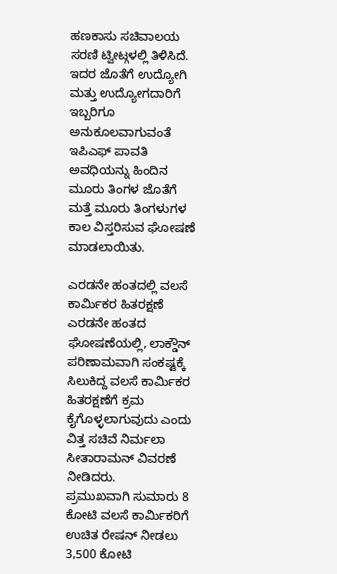ಹಣಕಾಸು ಸಚಿವಾಲಯ ಸರಣಿ ಟ್ವೀಟ್ಗಳಲ್ಲಿ ತಿಳಿಸಿದೆ.
ಇದರ ಜೊತೆಗೆ ಉದ್ಯೋಗಿ ಮತ್ತು ಉದ್ಯೋಗದಾರಿಗೆ ಇಬ್ಬರಿಗೂ ಅನುಕೂಲವಾಗುವಂತೆ ಇಪಿಎಫ್ ಪಾವತಿ ಅವಧಿಯನ್ನು ಹಿಂದಿನ ಮೂರು ತಿಂಗಳ ಜೊತೆಗೆ ಮತ್ತೆ ಮೂರು ತಿಂಗಳುಗಳ ಕಾಲ ವಿಸ್ತರಿಸುವ ಘೋಷಣೆ ಮಾಡಲಾಯಿತು.

ಎರಡನೇ ಹಂತದಲ್ಲಿ ವಲಸೆ ಕಾರ್ಮಿಕರ ಹಿತರಕ್ಷಣೆ
ಎರಡನೇ ಹಂತದ ಘೋಷಣೆಯಲ್ಲಿ, ಲಾಕ್ಡೌನ್ ಪರಿಣಾಮವಾಗಿ ಸಂಕಷ್ಟಕ್ಕೆ ಸಿಲುಕಿದ್ದ ವಲಸೆ ಕಾರ್ಮಿಕರ ಹಿತರಕ್ಷಣೆಗೆ ಕ್ರಮ ಕೈಗೊಳ್ಳಲಾಗುವುದು ಎಂದು ವಿತ್ತ ಸಚಿವೆ ನಿರ್ಮಲಾ ಸೀತಾರಾಮನ್ ವಿವರಣೆ ನೀಡಿದರು.
ಪ್ರಮುಖವಾಗಿ ಸುಮಾರು 8 ಕೋಟಿ ವಲಸೆ ಕಾರ್ಮಿಕರಿಗೆ ಉಚಿತ ರೇಷನ್ ನೀಡಲು 3,500 ಕೋಟಿ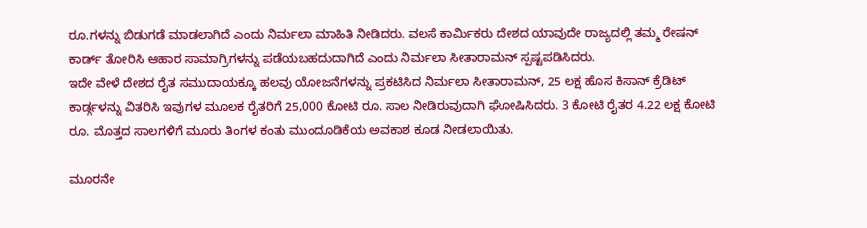ರೂ.ಗಳನ್ನು ಬಿಡುಗಡೆ ಮಾಡಲಾಗಿದೆ ಎಂದು ನಿರ್ಮಲಾ ಮಾಹಿತಿ ನೀಡಿದರು. ವಲಸೆ ಕಾರ್ಮಿಕರು ದೇಶದ ಯಾವುದೇ ರಾಜ್ಯದಲ್ಲಿ ತಮ್ಮ ರೇಷನ್ ಕಾರ್ಡ್ ತೋರಿಸಿ ಆಹಾರ ಸಾಮಾಗ್ರಿಗಳನ್ನು ಪಡೆಯಬಹದುದಾಗಿದೆ ಎಂದು ನಿರ್ಮಲಾ ಸೀತಾರಾಮನ್ ಸ್ಪಷ್ಟಪಡಿಸಿದರು.
ಇದೇ ವೇಳೆ ದೇಶದ ರೈತ ಸಮುದಾಯಕ್ಕೂ ಹಲವು ಯೋಜನೆಗಳನ್ನು ಪ್ರಕಟಿಸಿದ ನಿರ್ಮಲಾ ಸೀತಾರಾಮನ್, 25 ಲಕ್ಷ ಹೊಸ ಕಿಸಾನ್ ಕ್ರೆಡಿಟ್ ಕಾರ್ಡ್ಗಳನ್ನು ವಿತರಿಸಿ ಇವುಗಳ ಮೂಲಕ ರೈತರಿಗೆ 25,000 ಕೋಟಿ ರೂ. ಸಾಲ ನೀಡಿರುವುದಾಗಿ ಘೋಷಿಸಿದರು. 3 ಕೋಟಿ ರೈತರ 4.22 ಲಕ್ಷ ಕೋಟಿ ರೂ. ಮೊತ್ತದ ಸಾಲಗಳಿಗೆ ಮೂರು ತಿಂಗಳ ಕಂತು ಮುಂದೂಡಿಕೆಯ ಅವಕಾಶ ಕೂಡ ನೀಡಲಾಯಿತು.

ಮೂರನೇ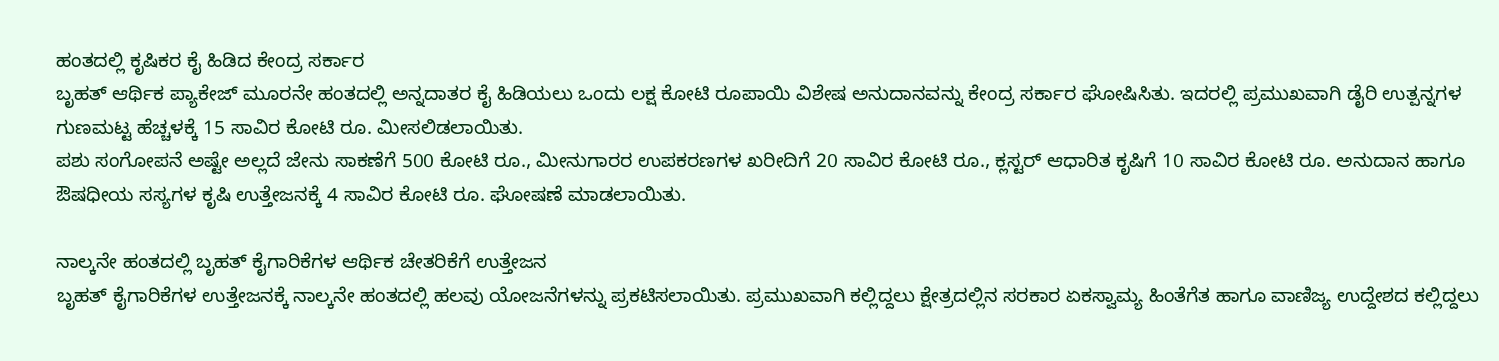ಹಂತದಲ್ಲಿ ಕೃಷಿಕರ ಕೈ ಹಿಡಿದ ಕೇಂದ್ರ ಸರ್ಕಾರ
ಬೃಹತ್ ಆರ್ಥಿಕ ಪ್ಯಾಕೇಜ್ ಮೂರನೇ ಹಂತದಲ್ಲಿ ಅನ್ನದಾತರ ಕೈ ಹಿಡಿಯಲು ಒಂದು ಲಕ್ಷ ಕೋಟಿ ರೂಪಾಯಿ ವಿಶೇಷ ಅನುದಾನವನ್ನು ಕೇಂದ್ರ ಸರ್ಕಾರ ಘೋಷಿಸಿತು. ಇದರಲ್ಲಿ ಪ್ರಮುಖವಾಗಿ ಡೈರಿ ಉತ್ಪನ್ನಗಳ ಗುಣಮಟ್ಟ ಹೆಚ್ಚಳಕ್ಕೆ 15 ಸಾವಿರ ಕೋಟಿ ರೂ. ಮೀಸಲಿಡಲಾಯಿತು.
ಪಶು ಸಂಗೋಪನೆ ಅಷ್ಟೇ ಅಲ್ಲದೆ ಜೇನು ಸಾಕಣೆಗೆ 500 ಕೋಟಿ ರೂ., ಮೀನುಗಾರರ ಉಪಕರಣಗಳ ಖರೀದಿಗೆ 20 ಸಾವಿರ ಕೋಟಿ ರೂ., ಕ್ಲಸ್ಟರ್ ಆಧಾರಿತ ಕೃಷಿಗೆ 10 ಸಾವಿರ ಕೋಟಿ ರೂ. ಅನುದಾನ ಹಾಗೂ ಔಷಧೀಯ ಸಸ್ಯಗಳ ಕೃಷಿ ಉತ್ತೇಜನಕ್ಕೆ 4 ಸಾವಿರ ಕೋಟಿ ರೂ. ಘೋಷಣೆ ಮಾಡಲಾಯಿತು.

ನಾಲ್ಕನೇ ಹಂತದಲ್ಲಿ ಬೃಹತ್ ಕೈಗಾರಿಕೆಗಳ ಆರ್ಥಿಕ ಚೇತರಿಕೆಗೆ ಉತ್ತೇಜನ
ಬೃಹತ್ ಕೈಗಾರಿಕೆಗಳ ಉತ್ತೇಜನಕ್ಕೆ ನಾಲ್ಕನೇ ಹಂತದಲ್ಲಿ ಹಲವು ಯೋಜನೆಗಳನ್ನು ಪ್ರಕಟಿಸಲಾಯಿತು. ಪ್ರಮುಖವಾಗಿ ಕಲ್ಲಿದ್ದಲು ಕ್ಷೇತ್ರದಲ್ಲಿನ ಸರಕಾರ ಏಕಸ್ವಾಮ್ಯ ಹಿಂತೆಗೆತ ಹಾಗೂ ವಾಣಿಜ್ಯ ಉದ್ದೇಶದ ಕಲ್ಲಿದ್ದಲು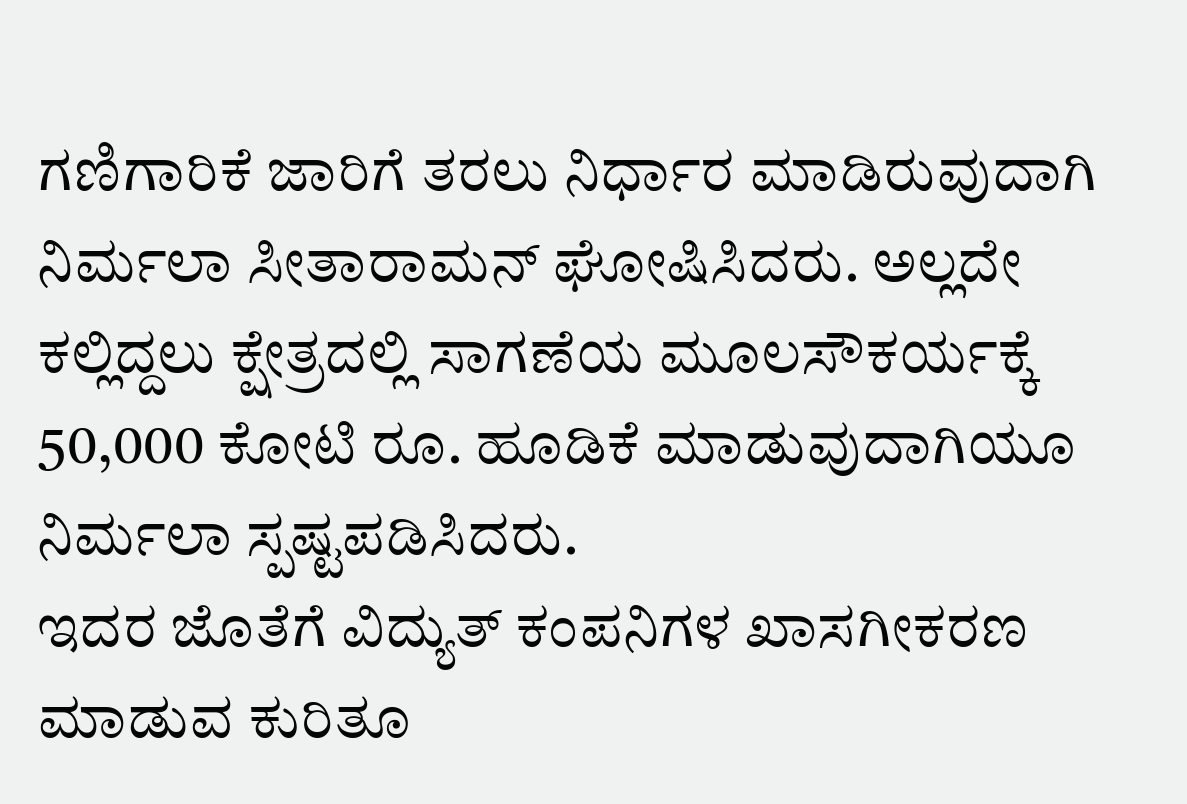ಗಣಿಗಾರಿಕೆ ಜಾರಿಗೆ ತರಲು ನಿರ್ಧಾರ ಮಾಡಿರುವುದಾಗಿ ನಿರ್ಮಲಾ ಸೀತಾರಾಮನ್ ಘೋಷಿಸಿದರು. ಅಲ್ಲದೇ ಕಲ್ಲಿದ್ದಲು ಕ್ಷೇತ್ರದಲ್ಲಿ ಸಾಗಣೆಯ ಮೂಲಸೌಕರ್ಯಕ್ಕೆ 50,000 ಕೋಟಿ ರೂ. ಹೂಡಿಕೆ ಮಾಡುವುದಾಗಿಯೂ ನಿರ್ಮಲಾ ಸ್ಪಷ್ಟಪಡಿಸಿದರು.
ಇದರ ಜೊತೆಗೆ ವಿದ್ಯುತ್ ಕಂಪನಿಗಳ ಖಾಸಗೀಕರಣ ಮಾಡುವ ಕುರಿತೂ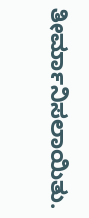ತೀರ್ಮಾನಿಸಲಾಯಿತು.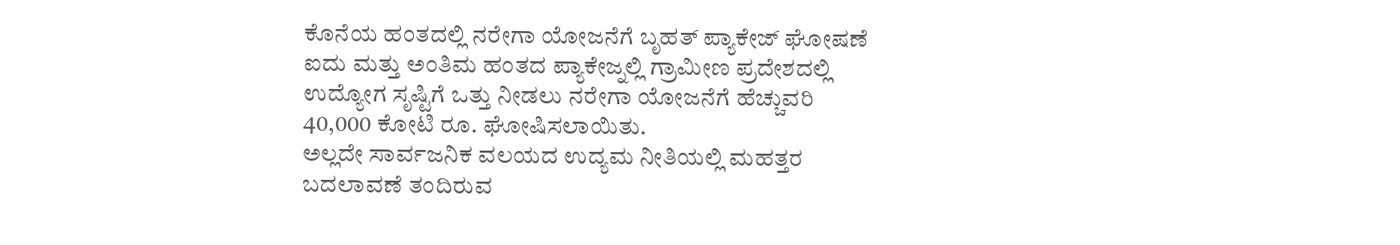ಕೊನೆಯ ಹಂತದಲ್ಲಿ ನರೇಗಾ ಯೋಜನೆಗೆ ಬೃಹತ್ ಪ್ಯಾಕೇಜ್ ಘೋಷಣೆ
ಐದು ಮತ್ತು ಅಂತಿಮ ಹಂತದ ಪ್ಯಾಕೇಜ್ನಲ್ಲಿ ಗ್ರಾಮೀಣ ಪ್ರದೇಶದಲ್ಲಿ ಉದ್ಯೋಗ ಸೃಷ್ಟಿಗೆ ಒತ್ತು ನೀಡಲು ನರೇಗಾ ಯೋಜನೆಗೆ ಹೆಚ್ಚುವರಿ 40,000 ಕೋಟಿ ರೂ. ಘೋಷಿಸಲಾಯಿತು.
ಅಲ್ಲದೇ ಸಾರ್ವಜನಿಕ ವಲಯದ ಉದ್ಯಮ ನೀತಿಯಲ್ಲಿ ಮಹತ್ತರ ಬದಲಾವಣೆ ತಂದಿರುವ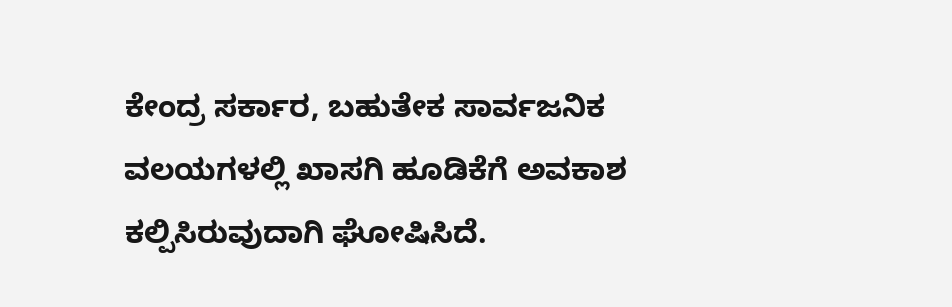ಕೇಂದ್ರ ಸರ್ಕಾರ, ಬಹುತೇಕ ಸಾರ್ವಜನಿಕ ವಲಯಗಳಲ್ಲಿ ಖಾಸಗಿ ಹೂಡಿಕೆಗೆ ಅವಕಾಶ ಕಲ್ಪಿಸಿರುವುದಾಗಿ ಘೋಷಿಸಿದೆ.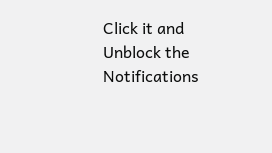Click it and Unblock the Notifications